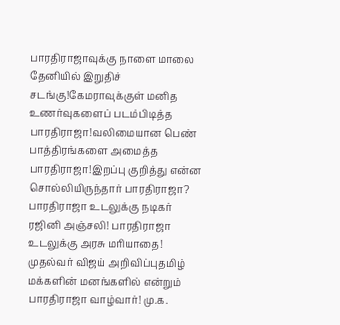பாரதிராஜாவுக்கு நாளை மாலை தேனியில் இறுதிச் சடங்கு!கேமராவுக்குள் மனித உணர்வுகளைப் படம்பிடித்த பாரதிராஜா!வலிமையான பெண் பாத்திரங்களை அமைத்த பாரதிராஜா!இறப்பு குறித்து என்ன சொல்லியிருந்தார் பாரதிராஜா? பாரதிராஜா உடலுக்கு நடிகர் ரஜினி அஞ்சலி! பாரதிராஜா உடலுக்கு அரசு மரியாதை! முதல்வர் விஜய் அறிவிப்புதமிழ் மக்களின் மனங்களில் என்றும் பாரதிராஜா வாழ்வார்! மு.க.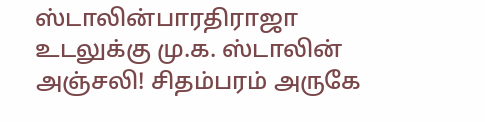ஸ்டாலின்பாரதிராஜா உடலுக்கு மு.க. ஸ்டாலின் அஞ்சலி! சிதம்பரம் அருகே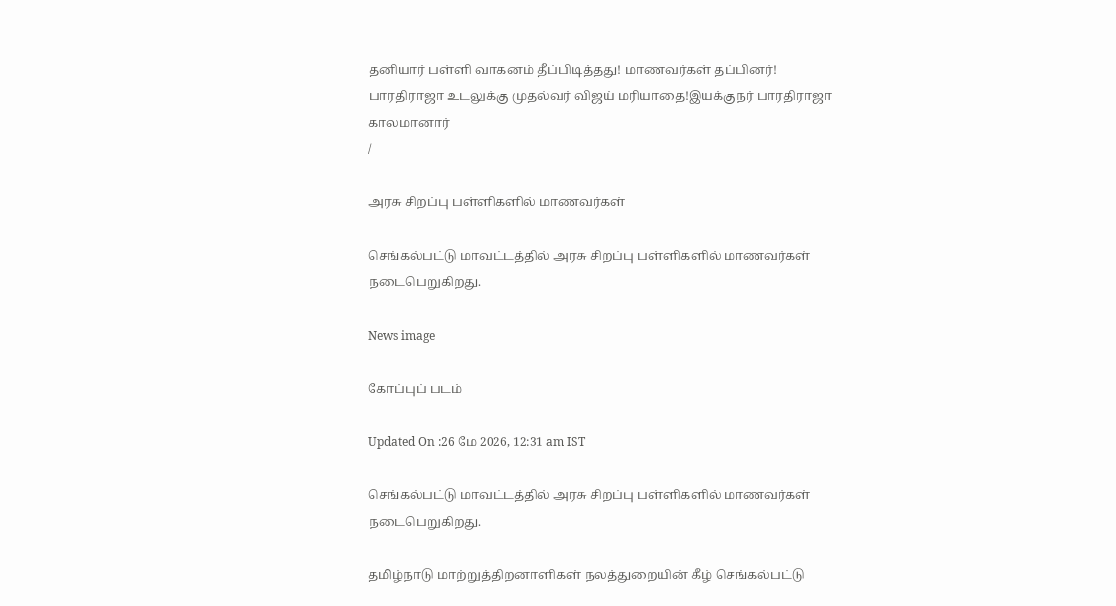தனியார் பள்ளி வாகனம் தீப்பிடித்தது! மாணவர்கள் தப்பினர்! பாரதிராஜா உடலுக்கு முதல்வர் விஜய் மரியாதை!இயக்குநர் பாரதிராஜா காலமானார்
/

அரசு சிறப்பு பள்ளிகளில் மாணவர்கள்

செங்கல்பட்டு மாவட்டத்தில் அரசு சிறப்பு பள்ளிகளில் மாணவர்கள் நடைபெறுகிறது.

News image

கோப்புப் படம்

Updated On :26 மே 2026, 12:31 am IST

செங்கல்பட்டு மாவட்டத்தில் அரசு சிறப்பு பள்ளிகளில் மாணவர்கள் நடைபெறுகிறது.

தமிழ்நாடு மாற்றுத்திறனாளிகள் நலத்துறையின் கீழ் செங்கல்பட்டு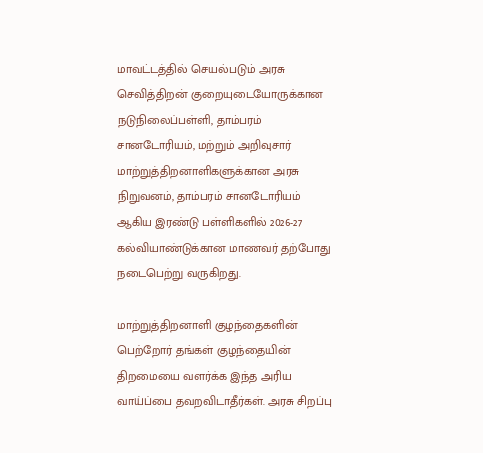மாவட்டத்தில் செயல்படும் அரசு செவித்திறன் குறையுடையோருக்கான நடுநிலைப்பள்ளி, தாம்பரம் சானடோரியம், மற்றும் அறிவுசார் மாற்றுத்திறனாளிகளுக்கான அரசு நிறுவனம், தாம்பரம் சானடோரியம் ஆகிய இரண்டு பள்ளிகளில் 2026-27 கல்வியாண்டுக்கான மாணவர் தற்போது நடைபெற்று வருகிறது.

மாற்றுத்திறனாளி குழந்தைகளின் பெற்றோர் தங்கள் குழந்தையின் திறமையை வளர்க்க இந்த அரிய வாய்ப்பை தவறவிடாதீர்கள். அரசு சிறப்பு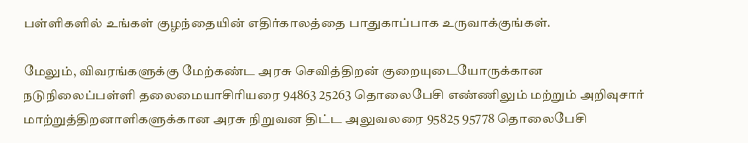பள்ளிகளில் உங்கள் குழந்தையின் எதிர்காலத்தை பாதுகாப்பாக உருவாக்குங்கள்.

மேலும், விவரங்களுக்கு மேற்கண்ட அரசு செவித்திறன் குறையுடையோருக்கான நடுநிலைப்பள்ளி தலைமையாசிரியரை 94863 25263 தொலைபேசி எண்ணிலும் மற்றும் அறிவுசார் மாற்றுத்திறனாளிகளுக்கான அரசு நிறுவன திட்ட அலுவலரை 95825 95778 தொலைபேசி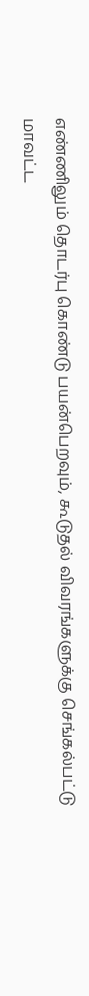எண்ணிலும் தொடர்பு கொண்டு பயன்பெறவும், கூடுதல் விவரங்களுக்கு செங்கல்பட்டு மாவட்ட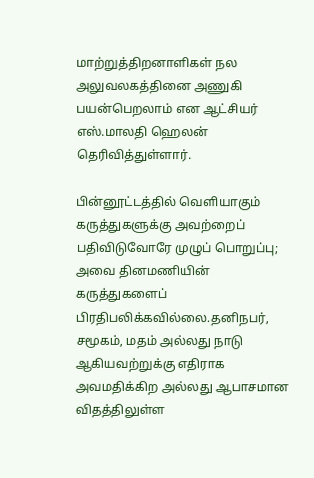மாற்றுத்திறனாளிகள் நல அலுவலகத்தினை அணுகி பயன்பெறலாம் என ஆட்சியர் எஸ்.மாலதி ஹெலன் தெரிவித்துள்ளார்.

பின்னூட்டத்தில் வெளியாகும் கருத்துகளுக்கு அவற்றைப் பதிவிடுவோரே முழுப் பொறுப்பு; அவை தினமணியின் கருத்துகளைப் பிரதிபலிக்கவில்லை.தனிநபர், சமூகம், மதம் அல்லது நாடு ஆகியவற்றுக்கு எதிராக அவமதிக்கிற அல்லது ஆபாசமான விதத்திலுள்ள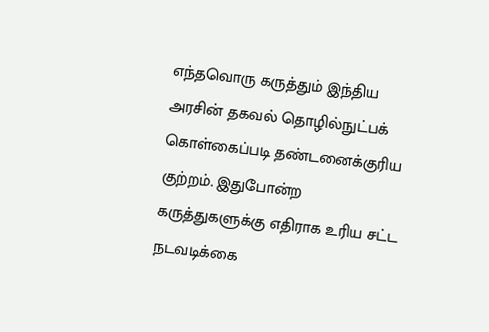எந்தவொரு கருத்தும் இந்திய அரசின் தகவல் தொழில்நுட்பக் கொள்கைப்படி தண்டனைக்குரிய குற்றம். இதுபோன்ற கருத்துகளுக்கு எதிராக உரிய சட்ட நடவடிக்கை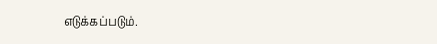எடுக்கப்படும்.